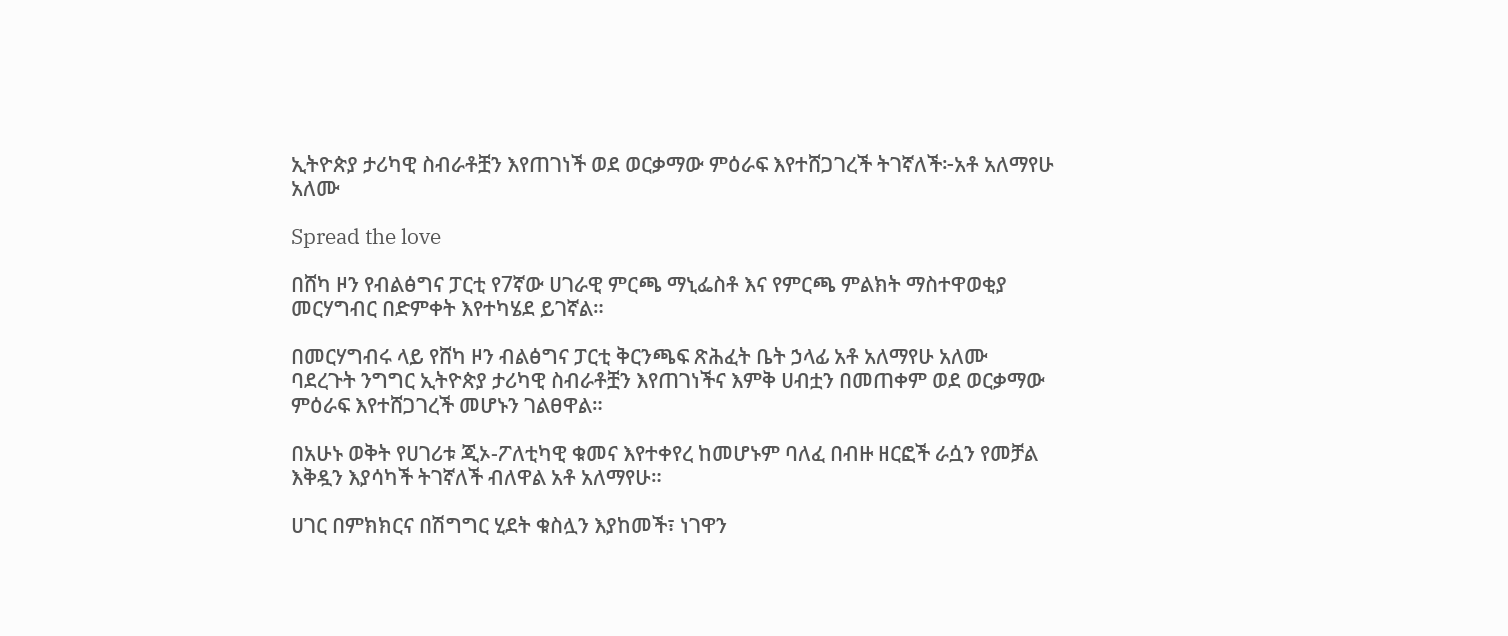ኢትዮጵያ ታሪካዊ ስብራቶቿን እየጠገነች ወደ ወርቃማው ምዕራፍ እየተሸጋገረች ትገኛለች፦አቶ አለማየሁ አለሙ

Spread the love

በሸካ ዞን የብልፅግና ፓርቲ የ7ኛው ሀገራዊ ምርጫ ማኒፌስቶ እና የምርጫ ምልክት ማስተዋወቂያ መርሃግብር በድምቀት እየተካሄደ ይገኛል።

በመርሃግብሩ ላይ የሸካ ዞን ብልፅግና ፓርቲ ቅርንጫፍ ጽሕፈት ቤት ኃላፊ አቶ አለማየሁ አለሙ ባደረጉት ንግግር ኢትዮጵያ ታሪካዊ ስብራቶቿን እየጠገነችና እምቅ ሀብቷን በመጠቀም ወደ ወርቃማው ምዕራፍ እየተሸጋገረች መሆኑን ገልፀዋል።

በአሁኑ ወቅት የሀገሪቱ ጂኦ-ፖለቲካዊ ቁመና እየተቀየረ ከመሆኑም ባለፈ በብዙ ዘርፎች ራሷን የመቻል እቅዷን እያሳካች ትገኛለች ብለዋል አቶ አለማየሁ።

ሀገር በምክክርና በሽግግር ሂደት ቁስሏን እያከመች፣ ነገዋን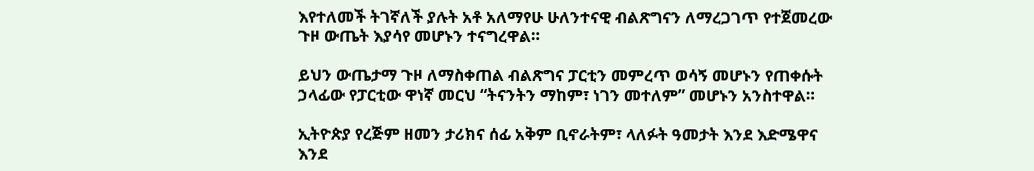እየተለመች ትገኛለች ያሉት አቶ አለማየሁ ሁለንተናዊ ብልጽግናን ለማረጋገጥ የተጀመረው ጉዞ ውጤት እያሳየ መሆኑን ተናግረዋል።

ይህን ውጤታማ ጉዞ ለማስቀጠል ብልጽግና ፓርቲን መምረጥ ወሳኝ መሆኑን የጠቀሱት ኃላፊው የፓርቲው ዋነኛ መርህ “ትናንትን ማከም፣ ነገን መተለም” መሆኑን አንስተዋል።

ኢትዮጵያ የረጅም ዘመን ታሪክና ሰፊ አቅም ቢኖራትም፣ ላለፉት ዓመታት እንደ እድሜዋና እንደ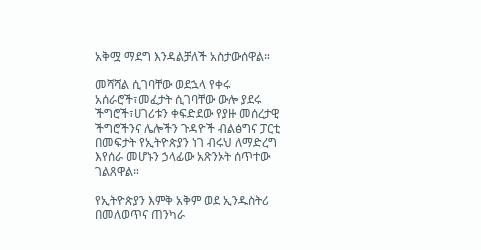አቅሟ ማደግ እንዳልቻለች አስታውሰዋል።

መሻሻል ሲገባቸው ወደኋላ የቀሩ አሰራሮች፣መፈታት ሲገባቸው ውሎ ያደሩ ችግሮች፣ሀገሪቱን ቀፍድደው የያዙ መሰረታዊ ችግሮችንና ሌሎችን ጉዳዮች ብልፅግና ፓርቲ በመፍታት የኢትዮጵያን ነገ ብሩህ ለማድረግ እየሰራ መሆኑን ኃላፊው አጽንኦት ሰጥተው ገልጸዋል።

የኢትዮጵያን እምቅ አቅም ወደ ኢንዱስትሪ በመለወጥና ጠንካራ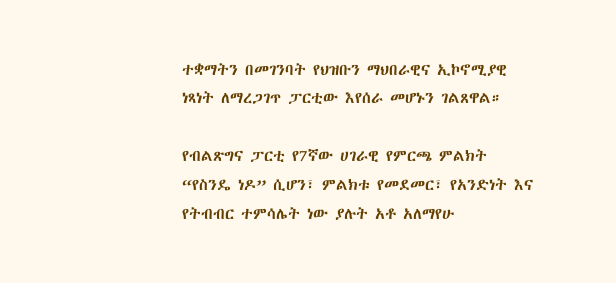ተቋማትን በመገንባት የህዝቡን ማህበራዊና ኢኮኖሚያዊ ነጻነት ለማረጋገጥ ፓርቲው እየሰራ መሆኑን ገልጸዋል።

የብልጽግና ፓርቲ የ7ኛው ሀገራዊ የምርጫ ምልክት “የስንዴ ነዶ” ሲሆን፣ ምልክቱ የመደመር፣ የአንድነት እና የትብብር ተምሳሌት ነው ያሉት አቶ አለማየሁ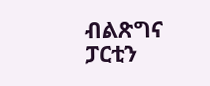ብልጽግና ፓርቲን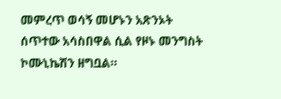መምረጥ ወሳኝ መሆኑን አጽንኦት ሰጥተው አሳስበዋል ሲል የዞኑ መንግስት ኮሙኒኬሽን ዘግቧል።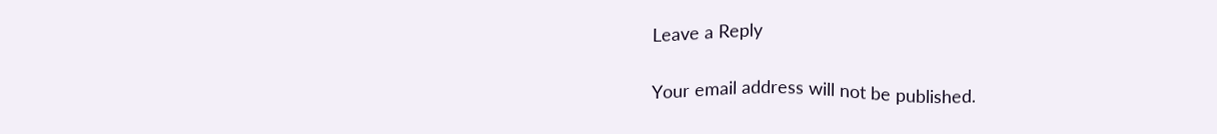Leave a Reply

Your email address will not be published.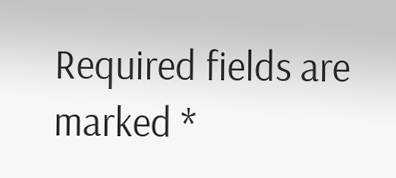Required fields are marked *